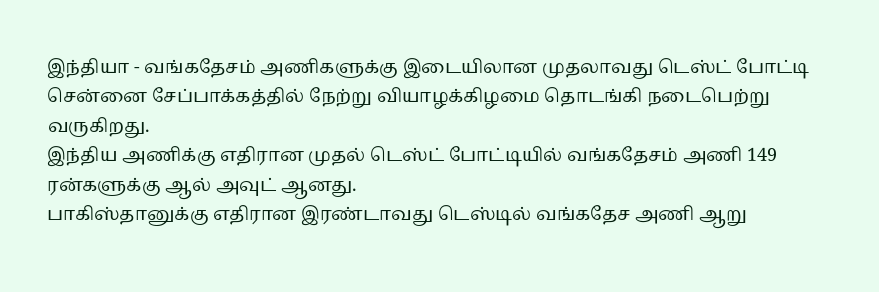இந்தியா - வங்கதேசம் அணிகளுக்கு இடையிலான முதலாவது டெஸ்ட் போட்டி சென்னை சேப்பாக்கத்தில் நேற்று வியாழக்கிழமை தொடங்கி நடைபெற்று வருகிறது.
இந்திய அணிக்கு எதிரான முதல் டெஸ்ட் போட்டியில் வங்கதேசம் அணி 149 ரன்களுக்கு ஆல் அவுட் ஆனது.
பாகிஸ்தானுக்கு எதிரான இரண்டாவது டெஸ்டில் வங்கதேச அணி ஆறு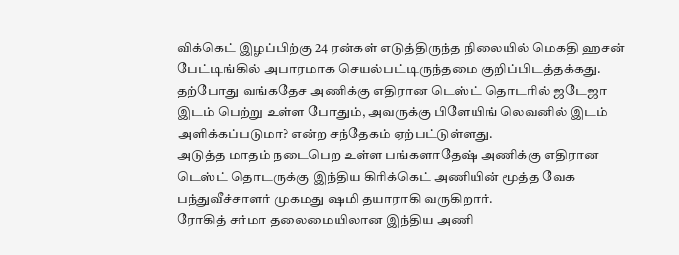விக்கெட் இழப்பிற்கு 24 ரன்கள் எடுத்திருந்த நிலையில் மெகதி ஹசன் பேட்டிங்கில் அபாரமாக செயல்பட்டிருந்தமை குறிப்பிடத்தக்கது.
தற்போது வங்கதேச அணிக்கு எதிரான டெஸ்ட் தொடரில் ஜடேஜா இடம் பெற்று உள்ள போதும், அவருக்கு பிளேயிங் லெவனில் இடம் அளிக்கப்படுமா? என்ற சந்தேகம் ஏற்பட்டுள்ளது.
அடுத்த மாதம் நடைபெற உள்ள பங்களாதேஷ் அணிக்கு எதிரான டெஸ்ட் தொடருக்கு இந்திய கிரிக்கெட் அணியின் மூத்த வேக பந்துவீச்சாளர் முகமது ஷமி தயாராகி வருகிறார்.
ரோகித் சர்மா தலைமையிலான இந்திய அணி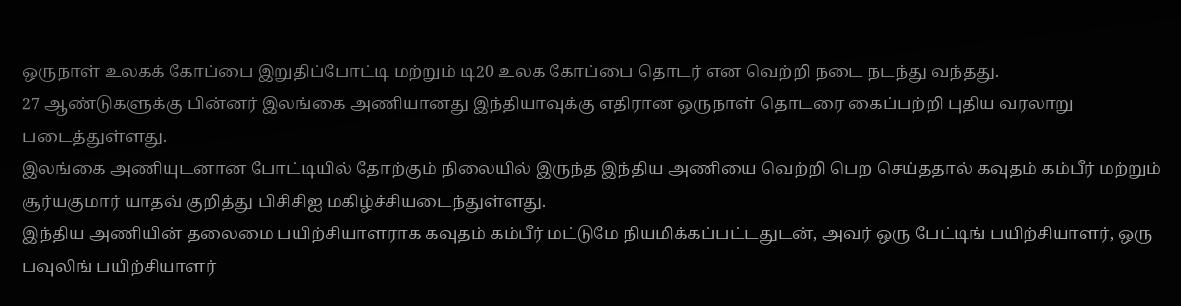ஒருநாள் உலகக் கோப்பை இறுதிப்போட்டி மற்றும் டி20 உலக கோப்பை தொடர் என வெற்றி நடை நடந்து வந்தது.
27 ஆண்டுகளுக்கு பின்னர் இலங்கை அணியானது இந்தியாவுக்கு எதிரான ஒருநாள் தொடரை கைப்பற்றி புதிய வரலாறு படைத்துள்ளது.
இலங்கை அணியுடனான போட்டியில் தோற்கும் நிலையில் இருந்த இந்திய அணியை வெற்றி பெற செய்ததால் கவுதம் கம்பீர் மற்றும் சூர்யகுமார் யாதவ் குறித்து பிசிசிஐ மகிழ்ச்சியடைந்துள்ளது.
இந்திய அணியின் தலைமை பயிற்சியாளராக கவுதம் கம்பீர் மட்டுமே நியமிக்கப்பட்டதுடன், அவர் ஒரு பேட்டிங் பயிற்சியாளர், ஒரு பவுலிங் பயிற்சியாளர்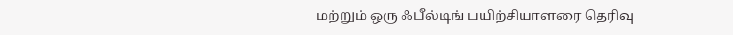மற்றும் ஒரு ஃபீல்டிங் பயிற்சியாளரை தெரிவு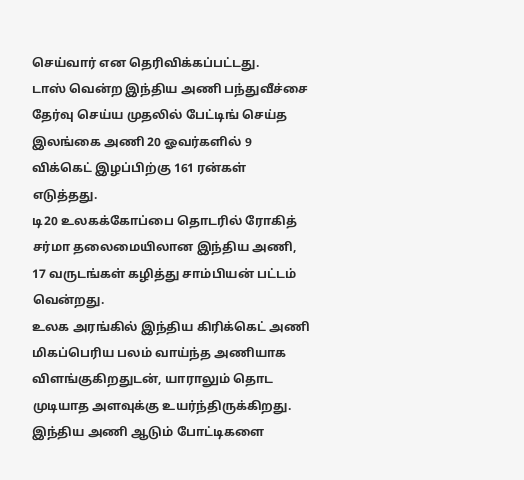செய்வார் என தெரிவிக்கப்பட்டது.
டாஸ் வென்ற இந்திய அணி பந்துவீச்சை தேர்வு செய்ய முதலில் பேட்டிங் செய்த இலங்கை அணி 20 ஓவர்களில் 9 விக்கெட் இழப்பிற்கு 161 ரன்கள் எடுத்தது.
டி20 உலகக்கோப்பை தொடரில் ரோகித் சர்மா தலைமையிலான இந்திய அணி, 17 வருடங்கள் கழித்து சாம்பியன் பட்டம் வென்றது.
உலக அரங்கில் இந்திய கிரிக்கெட் அணி மிகப்பெரிய பலம் வாய்ந்த அணியாக விளங்குகிறதுடன், யாராலும் தொட முடியாத அளவுக்கு உயர்ந்திருக்கிறது.
இந்திய அணி ஆடும் போட்டிகளை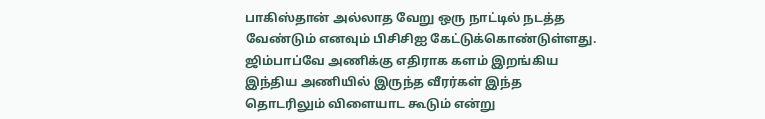பாகிஸ்தான் அல்லாத வேறு ஒரு நாட்டில் நடத்த வேண்டும் எனவும் பிசிசிஐ கேட்டுக்கொண்டுள்ளது.
ஜிம்பாப்வே அணிக்கு எதிராக களம் இறங்கிய இந்திய அணியில் இருந்த வீரர்கள் இந்த தொடரிலும் விளையாட கூடும் என்று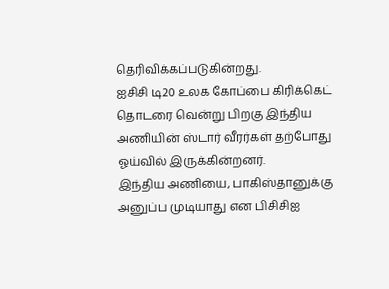தெரிவிக்கப்படுகின்றது.
ஐசிசி டி20 உலக கோப்பை கிரிக்கெட் தொடரை வென்று பிறகு இந்திய அணியின் ஸ்டார் வீரர்கள் தற்போது ஓய்வில் இருக்கின்றனர்.
இந்திய அணியை, பாகிஸ்தானுக்கு அனுப்ப முடியாது என பிசிசிஐ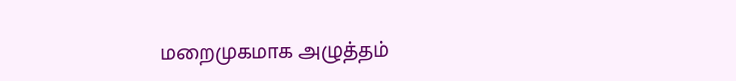மறைமுகமாக அழுத்தம்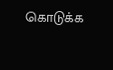கொடுக்க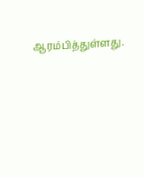ஆரம்பித்துள்ளது.